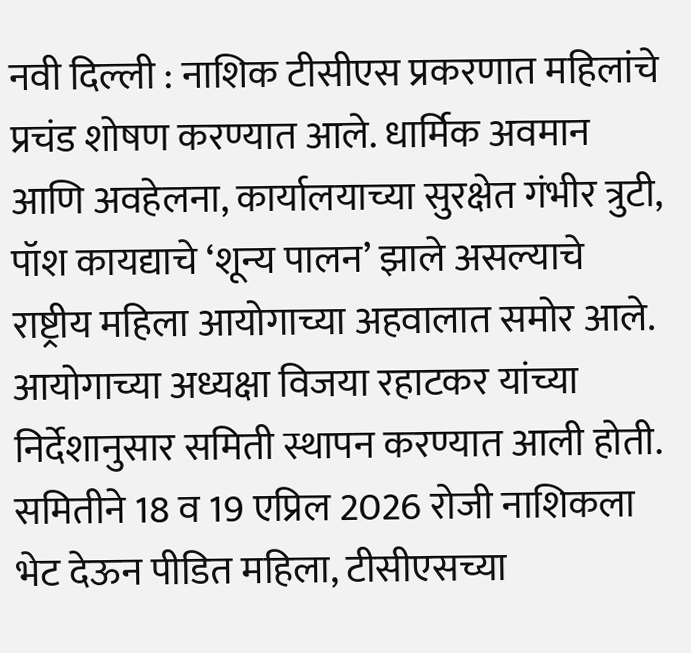नवी दिल्ली : नाशिक टीसीएस प्रकरणात महिलांचे प्रचंड शोषण करण्यात आले. धार्मिक अवमान आणि अवहेलना, कार्यालयाच्या सुरक्षेत गंभीर त्रुटी, पॉश कायद्याचे ‘शून्य पालन’ झाले असल्याचे राष्ट्रीय महिला आयोगाच्या अहवालात समोर आले.
आयोगाच्या अध्यक्षा विजया रहाटकर यांच्या निर्देशानुसार समिती स्थापन करण्यात आली होती. समितीने 18 व 19 एप्रिल 2026 रोजी नाशिकला भेट देऊन पीडित महिला, टीसीएसच्या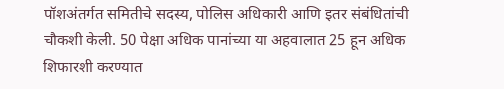पॉशअंतर्गत समितीचे सदस्य, पोलिस अधिकारी आणि इतर संबंधितांची चौकशी केली. 50 पेक्षा अधिक पानांच्या या अहवालात 25 हून अधिक शिफारशी करण्यात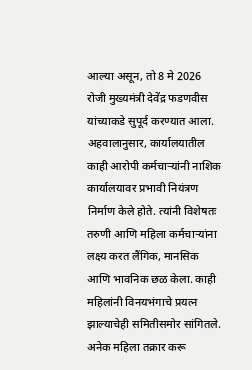आल्या असून, तो 8 मे 2026 रोजी मुख्यमंत्री देवेंद्र फडणवीस यांच्याकडे सुपूर्द करण्यात आला.
अहवालानुसार, कार्यालयातील काही आरोपी कर्मचाऱ्यांनी नाशिक कार्यालयावर प्रभावी नियंत्रण निर्माण केले होते. त्यांनी विशेषतः तरुणी आणि महिला कर्मचाऱ्यांना लक्ष्य करत लैंगिक, मानसिक आणि भावनिक छळ केला. काही महिलांनी विनयभंगाचे प्रयत्न झाल्याचेही समितीसमोर सांगितले.
अनेक महिला तक्रार करू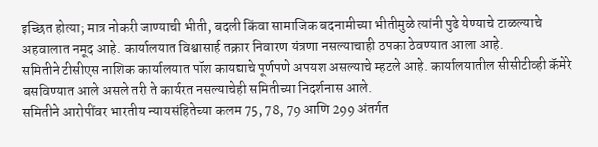इच्छित होत्या; मात्र नोकरी जाण्याची भीती, बदली किंवा सामाजिक बदनामीच्या भीतीमुळे त्यांनी पुढे येण्याचे टाळल्याचे अहवालात नमूद आहे. कार्यालयात विश्वासार्ह तक्रार निवारण यंत्रणा नसल्याचाही ठपका ठेवण्यात आला आहे.
समितीने टीसीएस नाशिक कार्यालयात पॉश कायद्याचे पूर्णपणे अपयश असल्याचे म्हटले आहे. कार्यालयातील सीसीटीव्ही कॅमेरे बसविण्यात आले असले तरी ते कार्यरत नसल्याचेही समितीच्या निदर्शनास आले.
समितीने आरोपींवर भारतीय न्यायसंहितेच्या कलम 75, 78, 79 आणि 299 अंतर्गत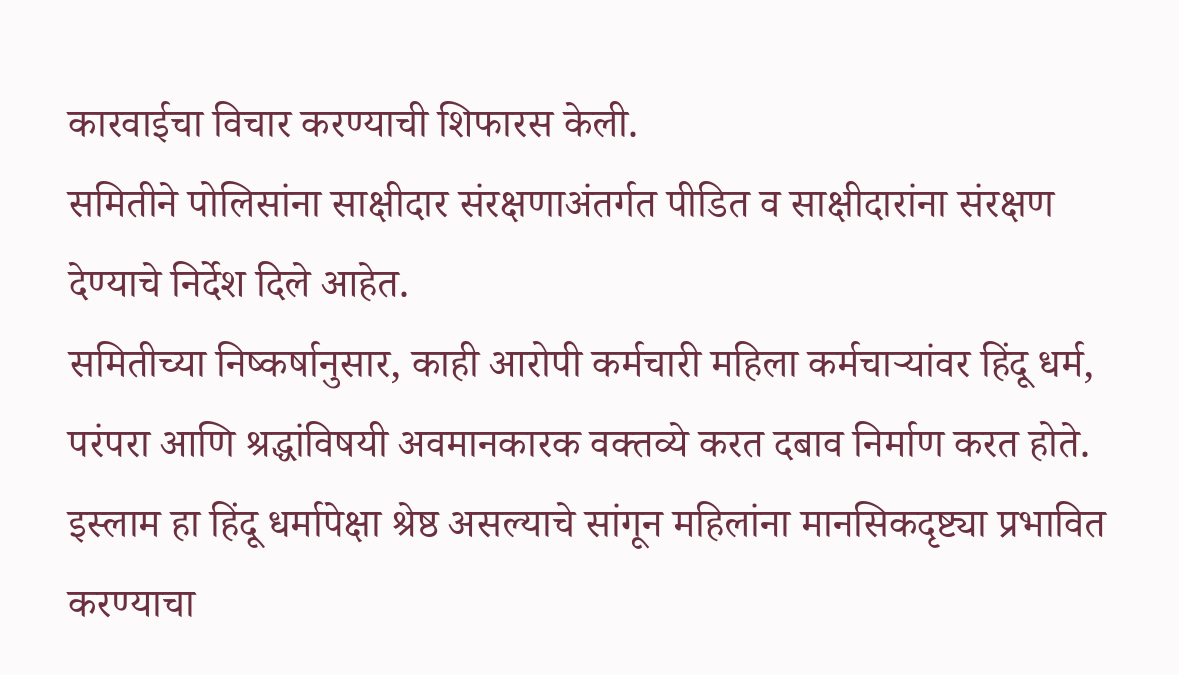कारवाईचा विचार करण्याची शिफारस केली.
समितीने पोलिसांना साक्षीदार संरक्षणाअंतर्गत पीडित व साक्षीदारांना संरक्षण देण्याचे निर्देश दिले आहेत.
समितीच्या निष्कर्षानुसार, काही आरोपी कर्मचारी महिला कर्मचाऱ्यांवर हिंदू धर्म, परंपरा आणि श्रद्धांविषयी अवमानकारक वक्तव्ये करत दबाव निर्माण करत होते. इस्लाम हा हिंदू धर्मापेक्षा श्रेष्ठ असल्याचे सांगून महिलांना मानसिकदृष्ट्या प्रभावित करण्याचा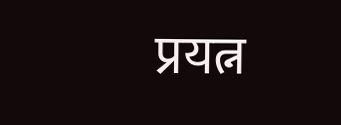प्रयत्न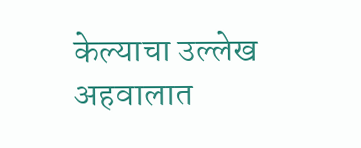केल्याचा उल्लेख अहवालात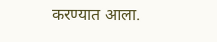करण्यात आला.